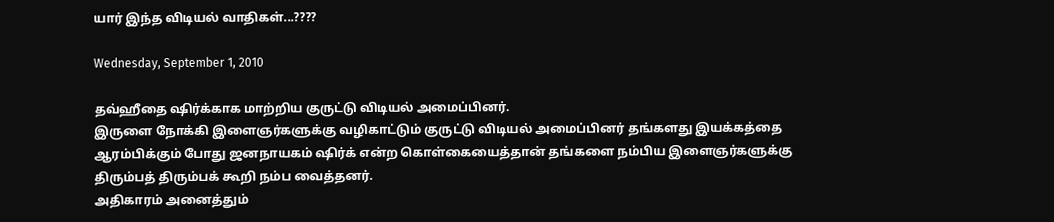யார் இந்த விடியல் வாதிகள்...????

Wednesday, September 1, 2010

தவ்ஹீதை ஷிர்க்காக மாற்றிய குருட்டு விடியல் அமைப்பினர்.
இருளை நோக்கி இளைஞர்களுக்கு வழிகாட்டும் குருட்டு விடியல் அமைப்பினர் தங்களது இயக்கத்தை ஆரம்பிக்கும் போது ஜனநாயகம் ஷிர்க் என்ற கொள்கையைத்தான் தங்களை நம்பிய இளைஞர்களுக்கு திரும்பத் திரும்பக் கூறி நம்ப வைத்தனர்.
அதிகாரம் அனைத்தும்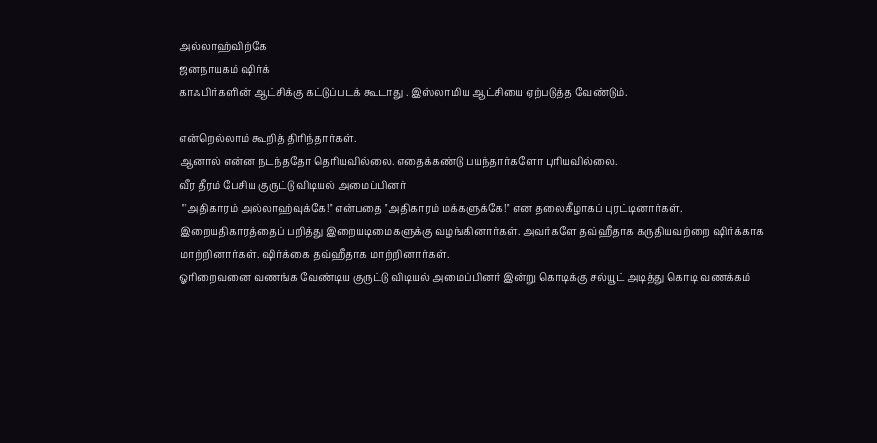அல்லாஹ்விற்கே
ஜனநாயகம் ஷிர்க்
காஃபிர்களின் ஆட்சிக்கு கட்டுப்படக் கூடாது . இஸ்லாமிய ஆட்சியை ஏற்படுத்த வேண்டும்.

என்றெல்லாம் கூறித் திரிந்தார்கள்.
ஆனால் என்ன நடந்ததோ தெரியவில்லை. எதைக்கண்டு பயந்தார்களோ புரியவில்லை.
வீர தீரம் பேசிய குருட்டு விடியல் அமைப்பினர்
 '''அதிகாரம் அல்லாஹ்வுக்கே!'' என்பதை ''அதிகாரம் மக்களுக்கே!'' என தலைகீழாகப் புரட்டினார்கள்.
இறையதிகாரத்தைப் பறித்து இறையடிமைகளுக்கு வழங்கினார்கள். அவர்களே தவ்ஹீதாக கருதியவற்றை ஷிர்க்காக மாற்றினார்கள். ஷிர்க்கை தவ்ஹீதாக மாற்றினார்கள்.
ஓரிறைவனை வணங்க வேண்டிய குருட்டு விடியல் அமைப்பினர் இன்று கொடிக்கு சல்யூட் அடித்து கொடி வணக்கம்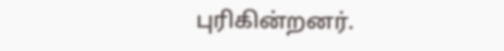புரிகின்றனர்.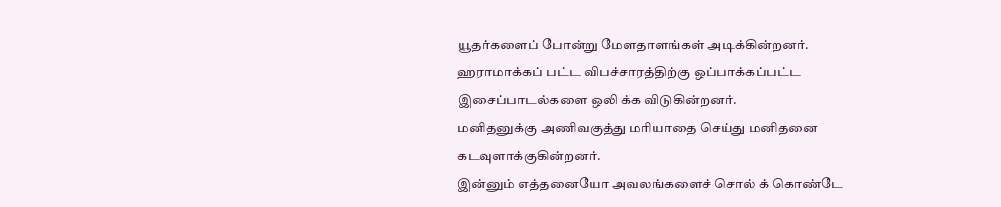யூதர்களைப் போன்று மேளதாளங்கள் அடிக்கின்றனர்.
ஹராமாக்கப் பட்ட விபச்சாரத்திற்கு ஒப்பாக்கப்பட்ட இசைப்பாடல்களை ஒலி க்க விடுகின்றனர்.
மனிதனுக்கு அணிவகுத்து மரியாதை செய்து மனிதனை கடவுளாக்குகின்றனர்.
இன்னும் எத்தனையோ அவலங்களைச் சொல் க் கொண்டே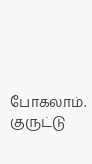போகலாம்.
குருட்டு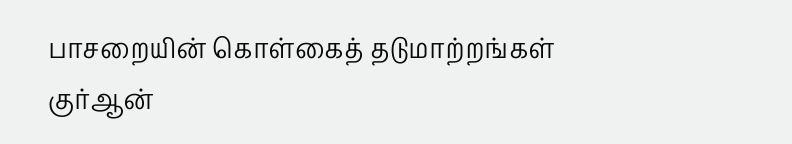பாசறையின் கொள்கைத் தடுமாற்றங்கள் குர்ஆன்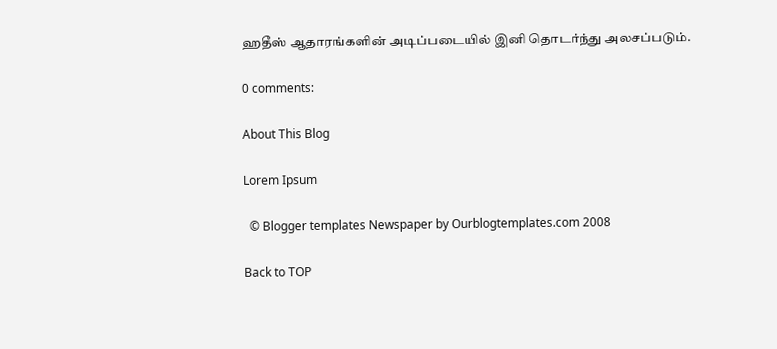ஹதீஸ் ஆதாரங்களின் அடிப்படையில் இனி தொடர்ந்து அலசப்படும்.

0 comments:

About This Blog

Lorem Ipsum

  © Blogger templates Newspaper by Ourblogtemplates.com 2008

Back to TOP